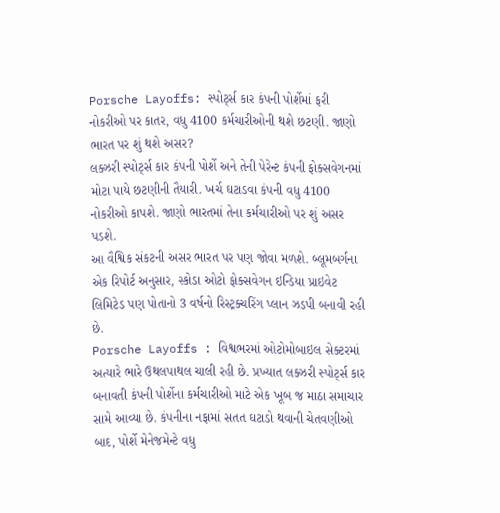Porsche Layoffs: સ્પોર્ટ્સ કાર કંપની પોર્શેમાં ફરી નોકરીઓ પર કાતર, વધુ 4100 કર્મચારીઓની થશે છટણી. જાણો ભારત પર શું થશે અસર?
લક્ઝરી સ્પોર્ટ્સ કાર કંપની પોર્શે અને તેની પેરેન્ટ કંપની ફોક્સવેગનમાં મોટા પાયે છટણીની તૈયારી. ખર્ચ ઘટાડવા કંપની વધુ 4100 નોકરીઓ કાપશે. જાણો ભારતમાં તેના કર્મચારીઓ પર શું અસર પડશે.
આ વૈશ્વિક સંકટની અસર ભારત પર પણ જોવા મળશે. બ્લૂમબર્ગના એક રિપોર્ટ અનુસાર, સ્કોડા ઓટો ફોક્સવેગન ઇન્ડિયા પ્રાઇવેટ લિમિટેડ પણ પોતાનો 3 વર્ષનો રિસ્ટ્રક્ચરિંગ પ્લાન ઝડપી બનાવી રહી છે.
Porsche Layoffs : વિશ્વભરમાં ઓટોમોબાઇલ સેક્ટરમાં અત્યારે ભારે ઉથલપાથલ ચાલી રહી છે. પ્રખ્યાત લક્ઝરી સ્પોર્ટ્સ કાર બનાવતી કંપની પોર્શેના કર્મચારીઓ માટે એક ખૂબ જ માઠા સમાચાર સામે આવ્યા છે. કંપનીના નફામાં સતત ઘટાડો થવાની ચેતવણીઓ બાદ, પોર્શે મેનેજમેન્ટે વધુ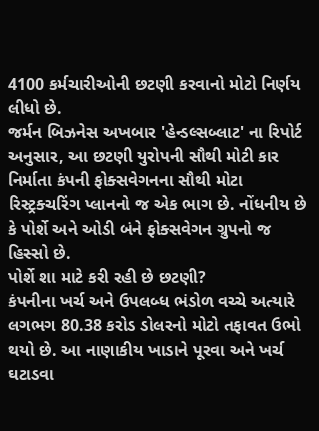4100 કર્મચારીઓની છટણી કરવાનો મોટો નિર્ણય લીધો છે.
જર્મન બિઝનેસ અખબાર 'હેન્ડલ્સબ્લાટ' ના રિપોર્ટ અનુસાર, આ છટણી યુરોપની સૌથી મોટી કાર નિર્માતા કંપની ફોક્સવેગનના સૌથી મોટા રિસ્ટ્રક્ચરિંગ પ્લાનનો જ એક ભાગ છે. નોંધનીય છે કે પોર્શે અને ઓડી બંને ફોક્સવેગન ગ્રુપનો જ હિસ્સો છે.
પોર્શે શા માટે કરી રહી છે છટણી?
કંપનીના ખર્ચ અને ઉપલબ્ધ ભંડોળ વચ્ચે અત્યારે લગભગ 80.38 કરોડ ડોલરનો મોટો તફાવત ઉભો થયો છે. આ નાણાકીય ખાડાને પૂરવા અને ખર્ચ ઘટાડવા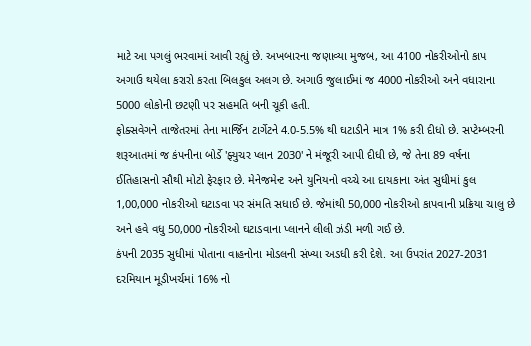માટે આ પગલું ભરવામાં આવી રહ્યું છે. અખબારના જણાવ્યા મુજબ, આ 4100 નોકરીઓનો કાપ અગાઉ થયેલા કરારો કરતા બિલકુલ અલગ છે. અગાઉ જુલાઈમાં જ 4000 નોકરીઓ અને વધારાના 5000 લોકોની છટણી પર સહમતિ બની ચૂકી હતી.
ફોક્સવેગને તાજેતરમાં તેના માર્જિન ટાર્ગેટને 4.0-5.5% થી ઘટાડીને માત્ર 1% કરી દીધો છે. સપ્ટેમ્બરની શરૂઆતમાં જ કંપનીના બોર્ડે 'ફ્યુચર પ્લાન 2030' ને મંજૂરી આપી દીધી છે, જે તેના 89 વર્ષના ઈતિહાસનો સૌથી મોટો ફેરફાર છે. મેનેજમેન્ટ અને યુનિયનો વચ્ચે આ દાયકાના અંત સુધીમાં કુલ 1,00,000 નોકરીઓ ઘટાડવા પર સંમતિ સધાઈ છે. જેમાંથી 50,000 નોકરીઓ કાપવાની પ્રક્રિયા ચાલુ છે અને હવે વધુ 50,000 નોકરીઓ ઘટાડવાના પ્લાનને લીલી ઝંડી મળી ગઈ છે.
કંપની 2035 સુધીમાં પોતાના વાહનોના મોડલની સંખ્યા અડધી કરી દેશે. આ ઉપરાંત 2027-2031 દરમિયાન મૂડીખર્ચમાં 16% નો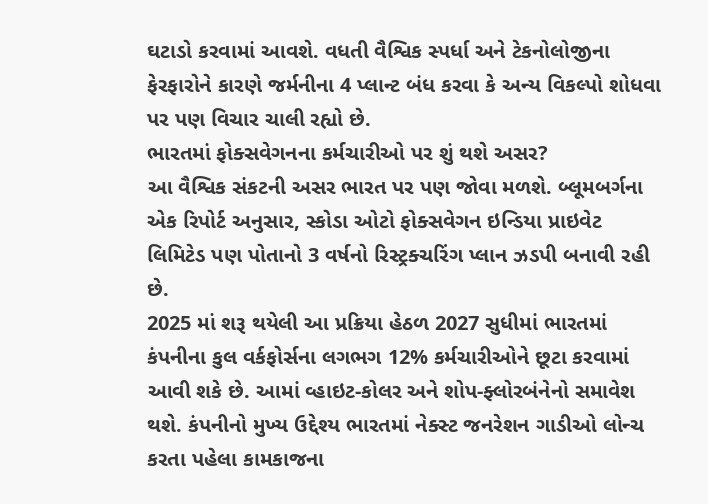ઘટાડો કરવામાં આવશે. વધતી વૈશ્વિક સ્પર્ધા અને ટેકનોલોજીના ફેરફારોને કારણે જર્મનીના 4 પ્લાન્ટ બંધ કરવા કે અન્ય વિકલ્પો શોધવા પર પણ વિચાર ચાલી રહ્યો છે.
ભારતમાં ફોક્સવેગનના કર્મચારીઓ પર શું થશે અસર?
આ વૈશ્વિક સંકટની અસર ભારત પર પણ જોવા મળશે. બ્લૂમબર્ગના એક રિપોર્ટ અનુસાર, સ્કોડા ઓટો ફોક્સવેગન ઇન્ડિયા પ્રાઇવેટ લિમિટેડ પણ પોતાનો 3 વર્ષનો રિસ્ટ્રક્ચરિંગ પ્લાન ઝડપી બનાવી રહી છે.
2025 માં શરૂ થયેલી આ પ્રક્રિયા હેઠળ 2027 સુધીમાં ભારતમાં કંપનીના કુલ વર્કફોર્સના લગભગ 12% કર્મચારીઓને છૂટા કરવામાં આવી શકે છે. આમાં વ્હાઇટ-કોલર અને શોપ-ફ્લોરબંનેનો સમાવેશ થશે. કંપનીનો મુખ્ય ઉદ્દેશ્ય ભારતમાં નેક્સ્ટ જનરેશન ગાડીઓ લોન્ચ કરતા પહેલા કામકાજના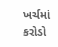ખર્ચમાં કરોડો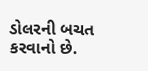ડોલરની બચત કરવાનો છે.